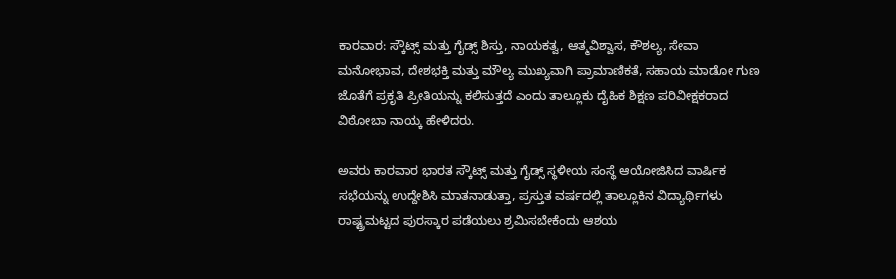ಕಾರವಾರ: ಸ್ಕೌಟ್ಸ್ ಮತ್ತು ಗೈಡ್ಸ್ ಶಿಸ್ತು, ನಾಯಕತ್ವ, ಆತ್ಮವಿಶ್ವಾಸ, ಕೌಶಲ್ಯ, ಸೇವಾ ಮನೋಭಾವ, ದೇಶಭಕ್ತಿ ಮತ್ತು ಮೌಲ್ಯ ಮುಖ್ಯವಾಗಿ ಪ್ರಾಮಾಣಿಕತೆ, ಸಹಾಯ ಮಾಡೋ ಗುಣ ಜೊತೆಗೆ ಪ್ರಕೃತಿ ಪ್ರೀತಿಯನ್ನು ಕಲಿಸುತ್ತದೆ ಎಂದು ತಾಲ್ಲೂಕು ದೈಹಿಕ ಶಿಕ್ಷಣ ಪರಿವೀಕ್ಷಕರಾದ ವಿಠೋಬಾ ನಾಯ್ಕ ಹೇಳಿದರು.

ಅವರು ಕಾರವಾರ ಭಾರತ ಸ್ಕೌಟ್ಸ್ ಮತ್ತು ಗೈಡ್ಸ್ ಸ್ಥಳೀಯ ಸಂಸ್ಥೆ ಆಯೋಜಿಸಿದ ವಾರ್ಷಿಕ ಸಭೆಯನ್ನು ಉದ್ದೇಶಿಸಿ ಮಾತನಾಡುತ್ತಾ, ಪ್ರಸ್ತುತ ವರ್ಷದಲ್ಲಿ ತಾಲ್ಲೂಕಿನ ವಿದ್ಯಾರ್ಥಿಗಳು ರಾಷ್ಟ್ರಮಟ್ಟದ ಪುರಸ್ಕಾರ ಪಡೆಯಲು ಶ್ರಮಿಸಬೇಕೆಂದು ಆಶಯ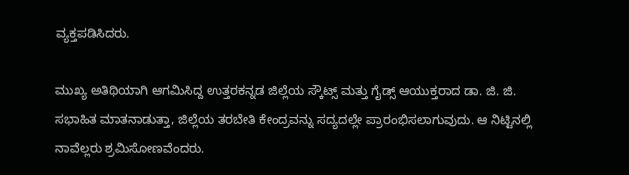ವ್ಯಕ್ತಪಡಿಸಿದರು.

ಮುಖ್ಯ ಅತಿಥಿಯಾಗಿ ಆಗಮಿಸಿದ್ದ ಉತ್ತರಕನ್ನಡ ಜಿಲ್ಲೆಯ ಸ್ಕೌಟ್ಸ್ ಮತ್ತು ಗೈಡ್ಸ್ ಆಯುಕ್ತರಾದ ಡಾ. ಜಿ. ಜಿ. ಸಭಾಹಿತ ಮಾತನಾಡುತ್ತಾ, ಜಿಲ್ಲೆಯ ತರಬೇತಿ ಕೇಂದ್ರವನ್ನು ಸದ್ಯದಲ್ಲೇ ಪ್ರಾರಂಭಿಸಲಾಗುವುದು. ಆ ನಿಟ್ಟಿನಲ್ಲಿ ನಾವೆಲ್ಲರು ಶ್ರಮಿಸೋಣವೆಂದರು.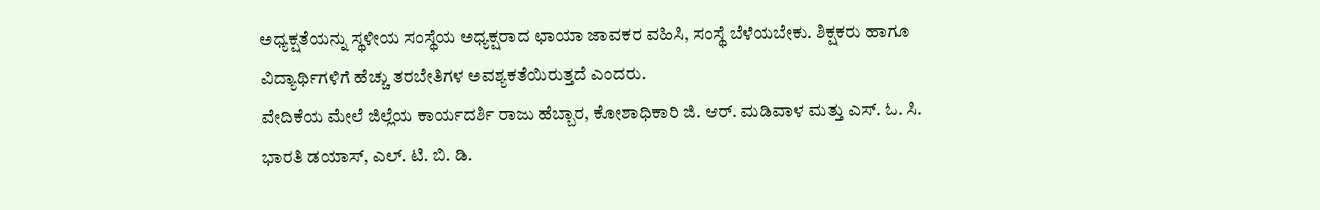ಅಧ್ಯಕ್ಷತೆಯನ್ನು ಸ್ಥಳೀಯ ಸಂಸ್ಥೆಯ ಅಧ್ಯಕ್ಷರಾದ ಛಾಯಾ ಜಾವಕರ ವಹಿಸಿ, ಸಂಸ್ಥೆ ಬೆಳೆಯಬೇಕು. ಶಿಕ್ಷಕರು ಹಾಗೂ ವಿದ್ಯಾರ್ಥಿಗಳಿಗೆ ಹೆಚ್ಚು ತರಬೇತಿಗಳ ಅವಶ್ಯಕತೆಯಿರುತ್ತದೆ ಎಂದರು.
ವೇದಿಕೆಯ ಮೇಲೆ ಜಿಲ್ಲೆಯ ಕಾರ್ಯದರ್ಶಿ ರಾಜು ಹೆಬ್ಬಾರ, ಕೋಶಾಧಿಕಾರಿ ಜಿ. ಆರ್. ಮಡಿವಾಳ ಮತ್ತು ಎಸ್. ಓ. ಸಿ. ಭಾರತಿ ಡಯಾಸ್, ಎಲ್. ಟಿ. ಬಿ. ಡಿ.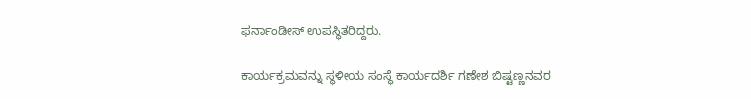ಫರ್ನಾಂಡೀಸ್ ಉಪಸ್ಥಿತರಿದ್ದರು.

ಕಾರ್ಯಕ್ರಮವನ್ನು ಸ್ಥಳೀಯ ಸಂಸ್ಥೆ ಕಾರ್ಯದರ್ಶಿ ಗಣೇಶ ಬಿಷ್ಟಣ್ಣನವರ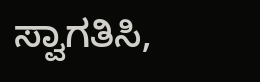ಸ್ವಾಗತಿಸಿ,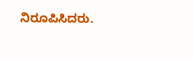ನಿರೂಪಿಸಿದರು.